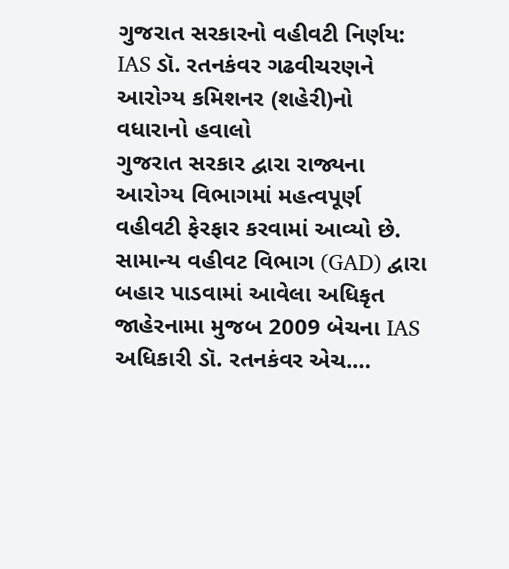ગુજરાત સરકારનો વહીવટી નિર્ણય: IAS ડૉ. રતનકંવર ગઢવીચરણને આરોગ્ય કમિશનર (શહેરી)નો વધારાનો હવાલો
ગુજરાત સરકાર દ્વારા રાજ્યના આરોગ્ય વિભાગમાં મહત્વપૂર્ણ વહીવટી ફેરફાર કરવામાં આવ્યો છે. સામાન્ય વહીવટ વિભાગ (GAD) દ્વારા બહાર પાડવામાં આવેલા અધિકૃત જાહેરનામા મુજબ 2009 બેચના IAS અધિકારી ડૉ. રતનકંવર એચ.…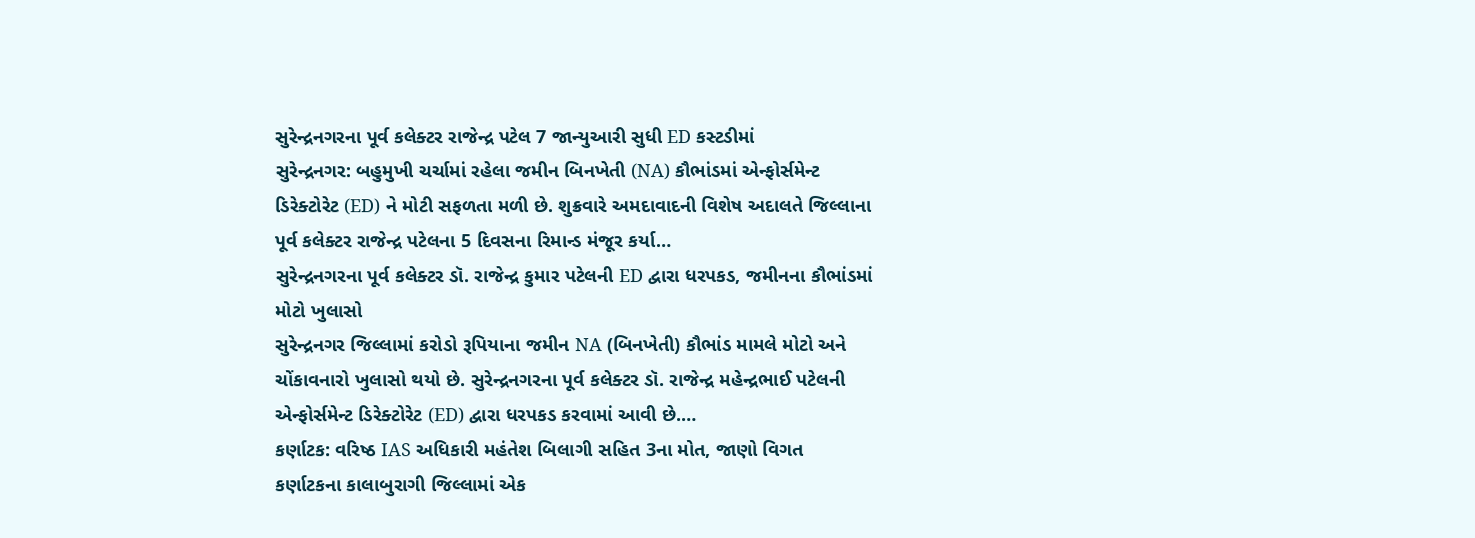સુરેન્દ્રનગરના પૂર્વ કલેક્ટર રાજેન્દ્ર પટેલ 7 જાન્યુઆરી સુધી ED કસ્ટડીમાં
સુરેન્દ્રનગર: બહુમુખી ચર્ચામાં રહેલા જમીન બિનખેતી (NA) કૌભાંડમાં એન્ફોર્સમેન્ટ ડિરેક્ટોરેટ (ED) ને મોટી સફળતા મળી છે. શુક્રવારે અમદાવાદની વિશેષ અદાલતે જિલ્લાના પૂર્વ કલેક્ટર રાજેન્દ્ર પટેલના 5 દિવસના રિમાન્ડ મંજૂર કર્યા…
સુરેન્દ્રનગરના પૂર્વ કલેક્ટર ડૉ. રાજેન્દ્ર કુમાર પટેલની ED દ્વારા ધરપકડ, જમીનના કૌભાંડમાં મોટો ખુલાસો
સુરેન્દ્રનગર જિલ્લામાં કરોડો રૂપિયાના જમીન NA (બિનખેતી) કૌભાંડ મામલે મોટો અને ચોંકાવનારો ખુલાસો થયો છે. સુરેન્દ્રનગરના પૂર્વ કલેક્ટર ડૉ. રાજેન્દ્ર મહેન્દ્રભાઈ પટેલની એન્ફોર્સમેન્ટ ડિરેક્ટોરેટ (ED) દ્વારા ધરપકડ કરવામાં આવી છે.…
કર્ણાટક: વરિષ્ઠ IAS અધિકારી મહંતેશ બિલાગી સહિત 3ના મોત, જાણો વિગત
કર્ણાટકના કાલાબુરાગી જિલ્લામાં એક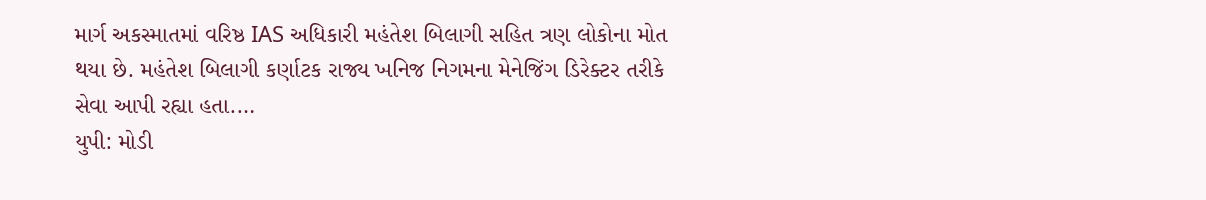માર્ગ અકસ્માતમાં વરિષ્ઠ IAS અધિકારી મહંતેશ બિલાગી સહિત ત્રણ લોકોના મોત થયા છે. મહંતેશ બિલાગી કર્ણાટક રાજ્ય ખનિજ નિગમના મેનેજિંગ ડિરેક્ટર તરીકે સેવા આપી રહ્યા હતા.…
યુપી: મોડી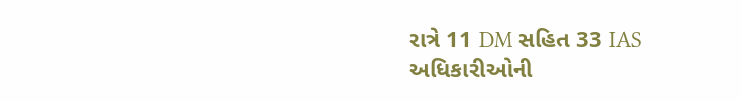રાત્રે 11 DM સહિત 33 IAS અધિકારીઓની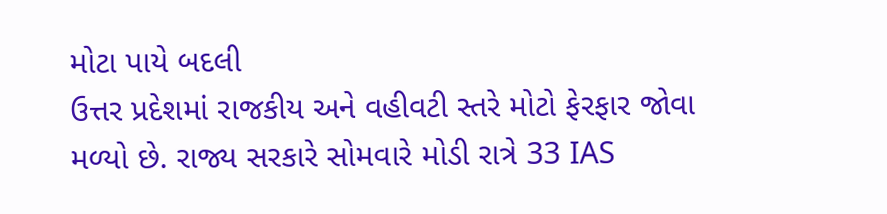મોટા પાયે બદલી
ઉત્તર પ્રદેશમાં રાજકીય અને વહીવટી સ્તરે મોટો ફેરફાર જોવા મળ્યો છે. રાજ્ય સરકારે સોમવારે મોડી રાત્રે 33 IAS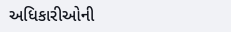અધિકારીઓની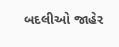બદલીઓ જાહેર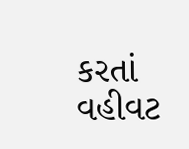કરતાં વહીવટ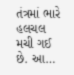તંત્રમાં ભારે હલચલ મચી ગઈ છે. આ…